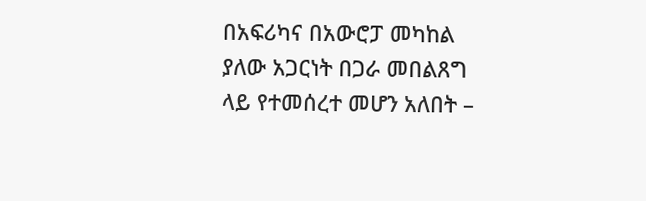በአፍሪካና በአውሮፓ መካከል ያለው አጋርነት በጋራ መበልጸግ ላይ የተመሰረተ መሆን አለበት –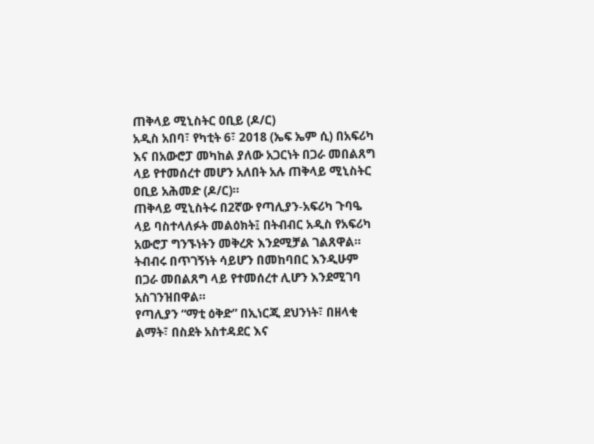ጠቅላይ ሚኒስትር ዐቢይ (ዶ/ር)
አዲስ አበባ፣ የካቲት 6፣ 2018 (ኤፍ ኤም ሲ) በአፍሪካ እና በአውሮፓ መካከል ያለው አጋርነት በጋራ መበልጸግ ላይ የተመሰረተ መሆን አለበት አሉ ጠቅላይ ሚኒስትር ዐቢይ አሕመድ (ዶ/ር)።
ጠቅላይ ሚኒስትሩ በ2ኛው የጣሊያን-አፍሪካ ጉባዔ ላይ ባስተላለፉት መልዕክት፤ በትብብር አዲስ የአፍሪካ አውሮፓ ግንኙነትን መቅረጽ እንደሚቻል ገልጸዋል።
ትብብሩ በጥገኝነት ሳይሆን በመከባበር እንዲሁም በጋራ መበልጸግ ላይ የተመሰረተ ሊሆን እንደሚገባ አስገንዝበዋል።
የጣሊያን “ማቲ ዕቅድ” በኢነርጂ ደህንነት፣ በዘላቂ ልማት፣ በስደት አስተዳደር እና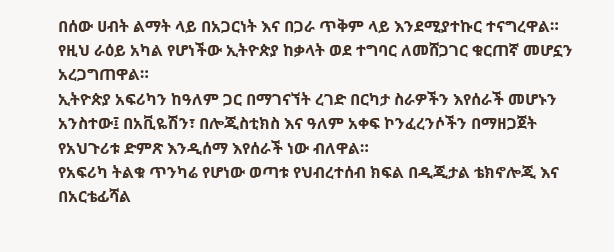በሰው ሀብት ልማት ላይ በአጋርነት እና በጋራ ጥቅም ላይ እንደሚያተኩር ተናግረዋል።
የዚህ ራዕይ አካል የሆነችው ኢትዮጵያ ከቃላት ወደ ተግባር ለመሸጋገር ቁርጠኛ መሆኗን አረጋግጠዋል።
ኢትዮጵያ አፍሪካን ከዓለም ጋር በማገናኘት ረገድ በርካታ ስራዎችን እየሰራች መሆኑን አንስተው፤ በአቪዬሽን፣ በሎጂስቲክስ እና ዓለም አቀፍ ኮንፈረንሶችን በማዘጋጀት የአህጉሪቱ ድምጽ እንዲሰማ እየሰራች ነው ብለዋል።
የአፍሪካ ትልቁ ጥንካሬ የሆነው ወጣቱ የህብረተሰብ ክፍል በዲጂታል ቴክኖሎጂ እና በአርቴፊሻል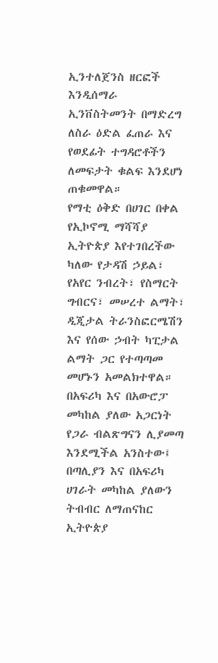ኢንተለጀንስ ዘርፎች እንዲሰማራ ኢንቨስትመንት በማድረግ ለስራ ዕድል ፈጠራ እና የወደፊት ተግዳሮቶችን ለመፍታት ቁልፍ እንደሆነ ጠቁመዋል።
የማቲ ዕቅድ በሀገር በቀል የኢኮኖሚ ማሻሻያ ኢትዮጵያ እየተገበረችው ካለው የታዳሽ ኃይል፣ የአየር ንብረት፣ የስማርት ግብርና፣ መሠረተ ልማት፣ ዲጂታል ትራንስፎርሜሽን እና የሰው ኃብት ካፒታል ልማት ጋር የተጣጣመ መሆኑን አመልክተዋል።
በአፍሪካ እና በአውሮፓ መካከል ያለው አጋርነት የጋራ ብልጽግናን ሊያመጣ እንደሚችል አንስተው፤ በጣሊያን እና በአፍሪካ ሀገራት መካከል ያለውን ትብብር ለማጠናከር ኢትዮጵያ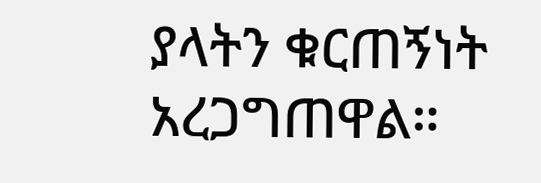ያላትን ቁርጠኝነት አረጋግጠዋል።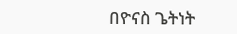በዮናስ ጌትነት